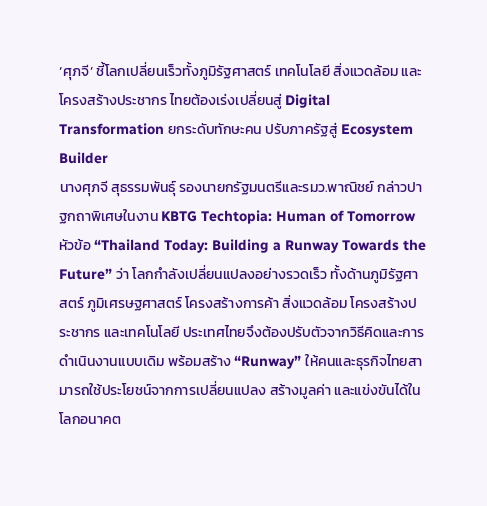‘ศุภจี’ ชี้โลกเปลี่ยนเร็วทั้งภูมิรัฐศาสตร์ เทคโนโลยี สิ่งแวดล้อม และโครงสร้างประชากร ไทยต้องเร่งเปลี่ยนสู่ Digital Transformation ยกระดับทักษะคน ปรับภาครัฐสู่ Ecosystem Builder
นางศุภจี สุธรรมพันธุ์ รองนายกรัฐมนตรีและรมว.พาณิชย์ กล่าวปาฐกถาพิเศษในงาน KBTG Techtopia: Human of Tomorrow หัวข้อ “Thailand Today: Building a Runway Towards the Future” ว่า โลกกำลังเปลี่ยนแปลงอย่างรวดเร็ว ทั้งด้านภูมิรัฐศาสตร์ ภูมิเศรษฐศาสตร์ โครงสร้างการค้า สิ่งแวดล้อม โครงสร้างประชากร และเทคโนโลยี ประเทศไทยจึงต้องปรับตัวจากวิธีคิดและการดำเนินงานแบบเดิม พร้อมสร้าง “Runway” ให้คนและธุรกิจไทยสามารถใช้ประโยชน์จากการเปลี่ยนแปลง สร้างมูลค่า และแข่งขันได้ในโลกอนาคต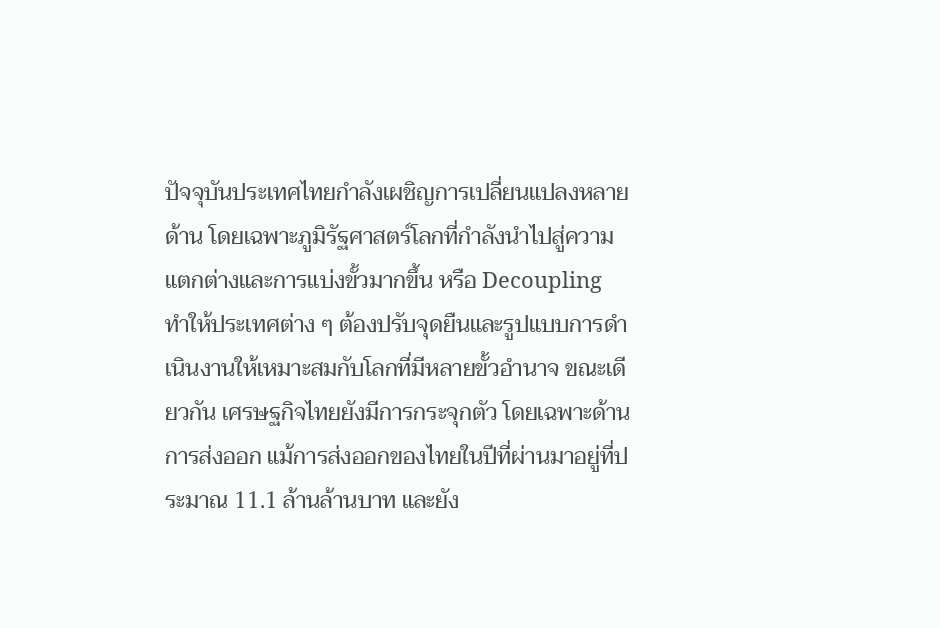ปัจจุบันประเทศไทยกำลังเผชิญการเปลี่ยนแปลงหลายด้าน โดยเฉพาะภูมิรัฐศาสตร์โลกที่กำลังนำไปสู่ความแตกต่างและการแบ่งขั้วมากขึ้น หรือ Decoupling ทำให้ประเทศต่าง ๆ ต้องปรับจุดยืนและรูปแบบการดำเนินงานให้เหมาะสมกับโลกที่มีหลายขั้วอำนาจ ขณะเดียวกัน เศรษฐกิจไทยยังมีการกระจุกตัว โดยเฉพาะด้านการส่งออก แม้การส่งออกของไทยในปีที่ผ่านมาอยู่ที่ประมาณ 11.1 ล้านล้านบาท และยัง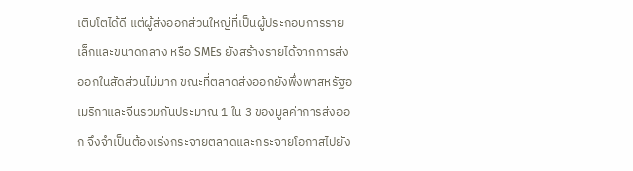เติบโตได้ดี แต่ผู้ส่งออกส่วนใหญ่ที่เป็นผู้ประกอบการรายเล็กและขนาดกลาง หรือ SMEs ยังสร้างรายได้จากการส่งออกในสัดส่วนไม่มาก ขณะที่ตลาดส่งออกยังพึ่งพาสหรัฐอเมริกาและจีนรวมกันประมาณ 1 ใน 3 ของมูลค่าการส่งออก จึงจำเป็นต้องเร่งกระจายตลาดและกระจายโอกาสไปยัง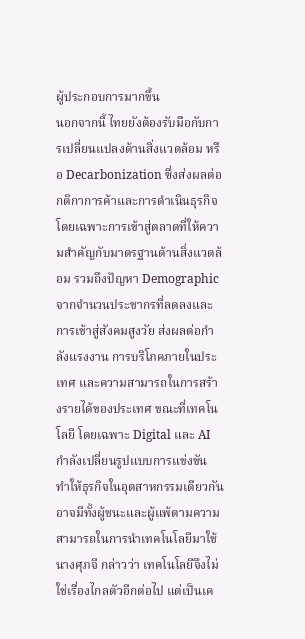ผู้ประกอบการมากขึ้น
นอกจากนี้ ไทยยังต้องรับมือกับการเปลี่ยนแปลงด้านสิ่งแวดล้อม หรือ Decarbonization ซึ่งส่งผลต่อกติกาการค้าและการดำเนินธุรกิจ โดยเฉพาะการเข้าสู่ตลาดที่ให้ความสำคัญกับมาตรฐานด้านสิ่งแวดล้อม รวมถึงปัญหา Demographic จากจำนวนประชากรที่ลดลงและการเข้าสู่สังคมสูงวัย ส่งผลต่อกำลังแรงงาน การบริโภคภายในประเทศ และความสามารถในการสร้างรายได้ของประเทศ ขณะที่เทคโนโลยี โดยเฉพาะ Digital และ AI กำลังเปลี่ยนรูปแบบการแข่งขัน ทำให้ธุรกิจในอุตสาหกรรมเดียวกันอาจมีทั้งผู้ชนะและผู้แพ้ตามความสามารถในการนำเทคโนโลยีมาใช้
นางศุภจี กล่าวว่า เทคโนโลยีจึงไม่ใช่เรื่องไกลตัวอีกต่อไป แต่เป็นเค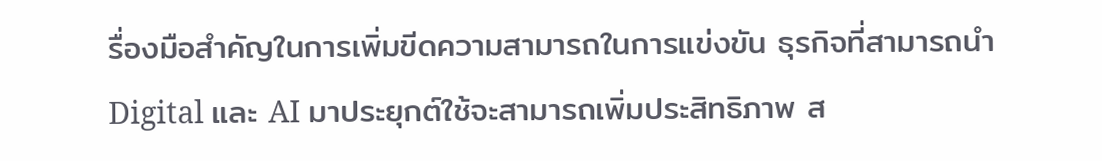รื่องมือสำคัญในการเพิ่มขีดความสามารถในการแข่งขัน ธุรกิจที่สามารถนำ Digital และ AI มาประยุกต์ใช้จะสามารถเพิ่มประสิทธิภาพ ส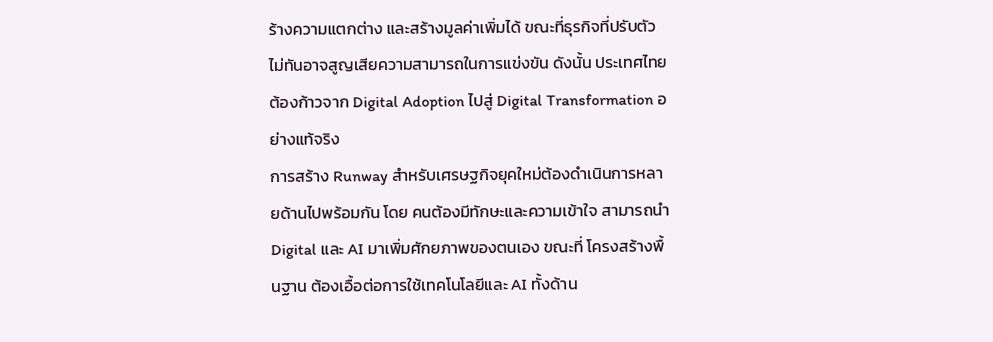ร้างความแตกต่าง และสร้างมูลค่าเพิ่มได้ ขณะที่ธุรกิจที่ปรับตัวไม่ทันอาจสูญเสียความสามารถในการแข่งขัน ดังนั้น ประเทศไทยต้องก้าวจาก Digital Adoption ไปสู่ Digital Transformation อย่างแท้จริง
การสร้าง Runway สำหรับเศรษฐกิจยุคใหม่ต้องดำเนินการหลายด้านไปพร้อมกัน โดย คนต้องมีทักษะและความเข้าใจ สามารถนำ Digital และ AI มาเพิ่มศักยภาพของตนเอง ขณะที่ โครงสร้างพื้นฐาน ต้องเอื้อต่อการใช้เทคโนโลยีและ AI ทั้งด้าน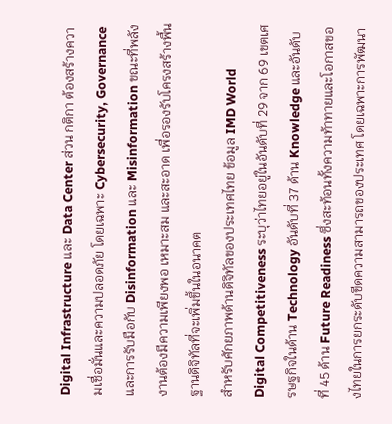Digital Infrastructure และ Data Center ส่วน กติกา ต้องสร้างความเชื่อมั่นและความปลอดภัย โดยเฉพาะ Cybersecurity, Governance และการรับมือกับ Disinformation และ Misinformation ขณะที่พลังงานต้องมีความเพียงพอ เหมาะสม และสะอาด เพื่อรองรับโครงสร้างพื้นฐานดิจิทัลที่จะเพิ่มขึ้นในอนาคต
สำหรับศักยภาพด้านดิจิทัลของประเทศไทย ข้อมูล IMD World Digital Competitiveness ระบุว่าไทยอยู่ในอันดับที่ 29 จาก 69 เขตเศรษฐกิจในด้าน Technology อันดับที่ 37 ด้าน Knowledge และอันดับที่ 45 ด้าน Future Readiness ซึ่งสะท้อนทั้งความท้าทายและโอกาสของไทยในการยกระดับขีดความสามารถของประเทศ โดยเฉพาะการพัฒนา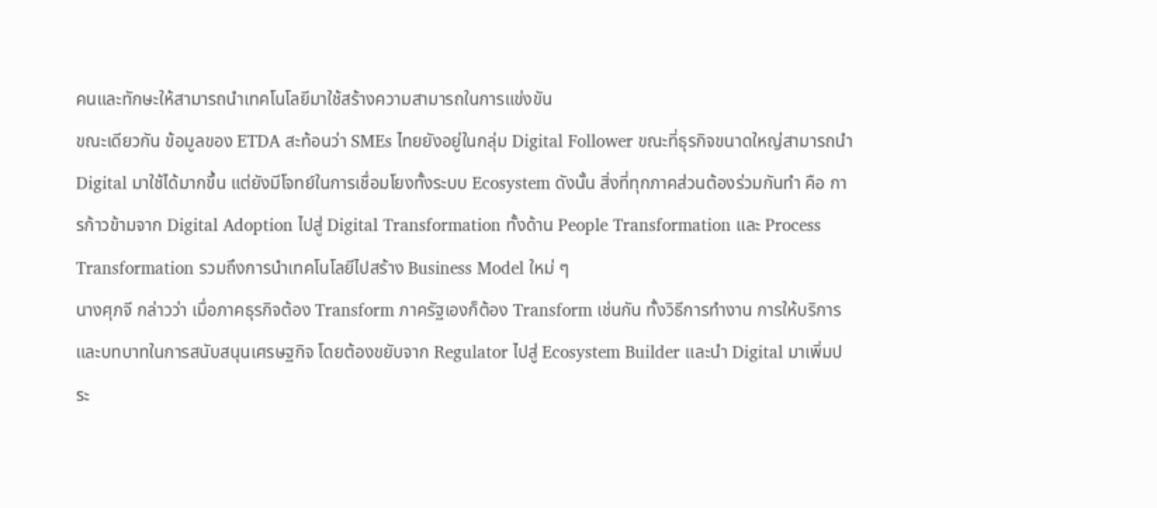คนและทักษะให้สามารถนำเทคโนโลยีมาใช้สร้างความสามารถในการแข่งขัน
ขณะเดียวกัน ข้อมูลของ ETDA สะท้อนว่า SMEs ไทยยังอยู่ในกลุ่ม Digital Follower ขณะที่ธุรกิจขนาดใหญ่สามารถนำ Digital มาใช้ได้มากขึ้น แต่ยังมีโจทย์ในการเชื่อมโยงทั้งระบบ Ecosystem ดังนั้น สิ่งที่ทุกภาคส่วนต้องร่วมกันทำ คือ การก้าวข้ามจาก Digital Adoption ไปสู่ Digital Transformation ทั้งด้าน People Transformation และ Process Transformation รวมถึงการนำเทคโนโลยีไปสร้าง Business Model ใหม่ ๆ
นางศุภจี กล่าวว่า เมื่อภาคธุรกิจต้อง Transform ภาครัฐเองก็ต้อง Transform เช่นกัน ทั้งวิธีการทำงาน การให้บริการ และบทบาทในการสนับสนุนเศรษฐกิจ โดยต้องขยับจาก Regulator ไปสู่ Ecosystem Builder และนำ Digital มาเพิ่มประ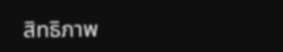สิทธิภาพ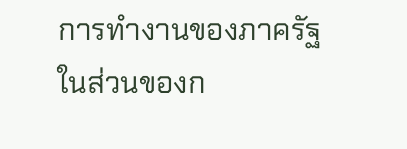การทำงานของภาครัฐ
ในส่วนของก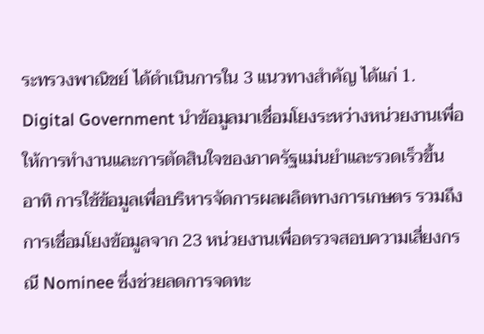ระทรวงพาณิชย์ ได้ดำเนินการใน 3 แนวทางสำคัญ ได้แก่ 1. Digital Government นำข้อมูลมาเชื่อมโยงระหว่างหน่วยงานเพื่อให้การทำงานและการตัดสินใจของภาครัฐแม่นยำและรวดเร็วขึ้น อาทิ การใช้ข้อมูลเพื่อบริหารจัดการผลผลิตทางการเกษตร รวมถึงการเชื่อมโยงข้อมูลจาก 23 หน่วยงานเพื่อตรวจสอบความเสี่ยงกรณี Nominee ซึ่งช่วยลดการจดทะ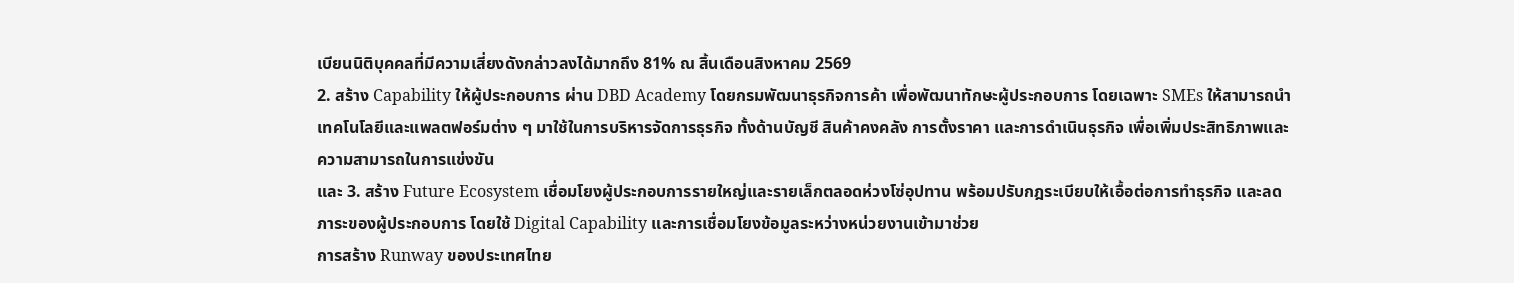เบียนนิติบุคคลที่มีความเสี่ยงดังกล่าวลงได้มากถึง 81% ณ สิ้นเดือนสิงหาคม 2569
2. สร้าง Capability ให้ผู้ประกอบการ ผ่าน DBD Academy โดยกรมพัฒนาธุรกิจการค้า เพื่อพัฒนาทักษะผู้ประกอบการ โดยเฉพาะ SMEs ให้สามารถนำเทคโนโลยีและแพลตฟอร์มต่าง ๆ มาใช้ในการบริหารจัดการธุรกิจ ทั้งด้านบัญชี สินค้าคงคลัง การตั้งราคา และการดำเนินธุรกิจ เพื่อเพิ่มประสิทธิภาพและความสามารถในการแข่งขัน
และ 3. สร้าง Future Ecosystem เชื่อมโยงผู้ประกอบการรายใหญ่และรายเล็กตลอดห่วงโซ่อุปทาน พร้อมปรับกฎระเบียบให้เอื้อต่อการทำธุรกิจ และลดภาระของผู้ประกอบการ โดยใช้ Digital Capability และการเชื่อมโยงข้อมูลระหว่างหน่วยงานเข้ามาช่วย
การสร้าง Runway ของประเทศไทย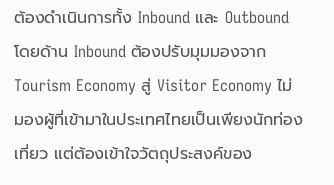ต้องดำเนินการทั้ง Inbound และ Outbound โดยด้าน Inbound ต้องปรับมุมมองจาก Tourism Economy สู่ Visitor Economy ไม่มองผู้ที่เข้ามาในประเทศไทยเป็นเพียงนักท่องเที่ยว แต่ต้องเข้าใจวัตถุประสงค์ของ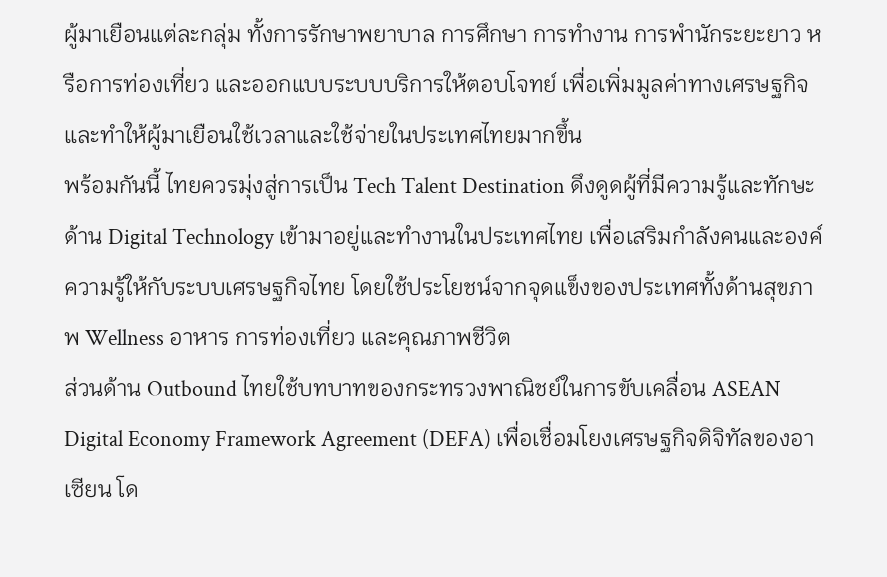ผู้มาเยือนแต่ละกลุ่ม ทั้งการรักษาพยาบาล การศึกษา การทำงาน การพำนักระยะยาว หรือการท่องเที่ยว และออกแบบระบบบริการให้ตอบโจทย์ เพื่อเพิ่มมูลค่าทางเศรษฐกิจและทำให้ผู้มาเยือนใช้เวลาและใช้จ่ายในประเทศไทยมากขึ้น
พร้อมกันนี้ ไทยควรมุ่งสู่การเป็น Tech Talent Destination ดึงดูดผู้ที่มีความรู้และทักษะด้าน Digital Technology เข้ามาอยู่และทำงานในประเทศไทย เพื่อเสริมกำลังคนและองค์ความรู้ให้กับระบบเศรษฐกิจไทย โดยใช้ประโยชน์จากจุดแข็งของประเทศทั้งด้านสุขภาพ Wellness อาหาร การท่องเที่ยว และคุณภาพชีวิต
ส่วนด้าน Outbound ไทยใช้บทบาทของกระทรวงพาณิชย์ในการขับเคลื่อน ASEAN Digital Economy Framework Agreement (DEFA) เพื่อเชื่อมโยงเศรษฐกิจดิจิทัลของอาเซียน โด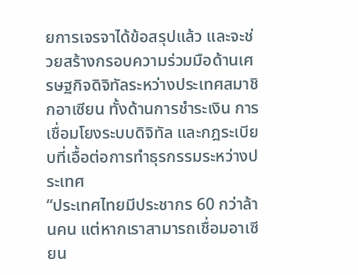ยการเจรจาได้ข้อสรุปแล้ว และจะช่วยสร้างกรอบความร่วมมือด้านเศรษฐกิจดิจิทัลระหว่างประเทศสมาชิกอาเซียน ทั้งด้านการชำระเงิน การเชื่อมโยงระบบดิจิทัล และกฎระเบียบที่เอื้อต่อการทำธุรกรรมระหว่างประเทศ
“ประเทศไทยมีประชากร 60 กว่าล้านคน แต่หากเราสามารถเชื่อมอาเซียน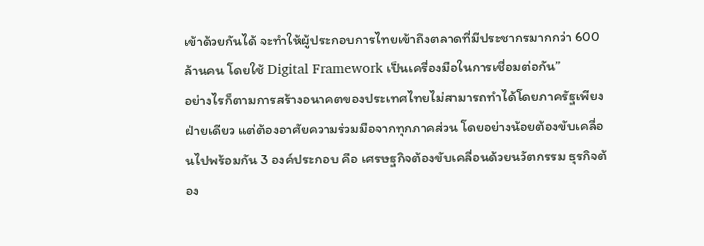เข้าด้วยกันได้ จะทำให้ผู้ประกอบการไทยเข้าถึงตลาดที่มีประชากรมากกว่า 600 ล้านคน โดยใช้ Digital Framework เป็นเครื่องมือในการเชื่อมต่อกัน”
อย่างไรก็ตามการสร้างอนาคตของประเทศไทยไม่สามารถทำได้โดยภาครัฐเพียงฝ่ายเดียว แต่ต้องอาศัยความร่วมมือจากทุกภาคส่วน โดยอย่างน้อยต้องขับเคลื่อนไปพร้อมกัน 3 องค์ประกอบ คือ เศรษฐกิจต้องขับเคลื่อนด้วยนวัตกรรม ธุรกิจต้อง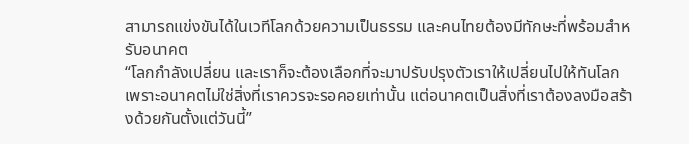สามารถแข่งขันได้ในเวทีโลกด้วยความเป็นธรรม และคนไทยต้องมีทักษะที่พร้อมสำหรับอนาคต
“โลกกำลังเปลี่ยน และเราก็จะต้องเลือกที่จะมาปรับปรุงตัวเราให้เปลี่ยนไปให้ทันโลก เพราะอนาคตไม่ใช่สิ่งที่เราควรจะรอคอยเท่านั้น แต่อนาคตเป็นสิ่งที่เราต้องลงมือสร้างด้วยกันตั้งแต่วันนี้”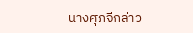นางศุภจีกล่าว